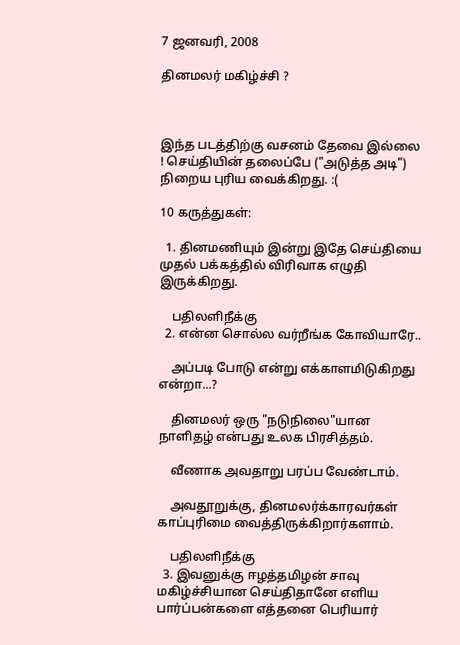7 ஜனவரி, 2008

தினமலர் மகிழ்ச்சி ?



இந்த படத்திற்கு வசனம் தேவை இல்லை ! செய்தியின் தலைப்பே ("அடுத்த அடி") நிறைய புரிய வைக்கிறது. :(

10 கருத்துகள்:

  1. தினமணியும் இன்று இதே செய்தியை முதல் பக்கத்தில் விரிவாக எழுதி இருக்கிறது.

    பதிலளிநீக்கு
  2. என்ன சொல்ல வர்றீங்க கோவியாரே..

    அப்படி போடு என்று எக்காளமிடுகிறது என்றா...?

    தினமலர் ஒரு "நடுநிலை"யான நாளிதழ் என்பது உலக பிரசித்தம்.

    வீணாக அவதாறு பரப்ப வேண்டாம்.

    அவதூறுக்கு, தினமலர்க்காரவர்கள் காப்புரிமை வைத்திருக்கிறார்களாம்.

    பதிலளிநீக்கு
  3. இவனுக்கு ஈழத்தமிழன் சாவு மகிழ்ச்சியான செய்திதானே எளிய பார்ப்பன்களை எத்தனை பெரியார்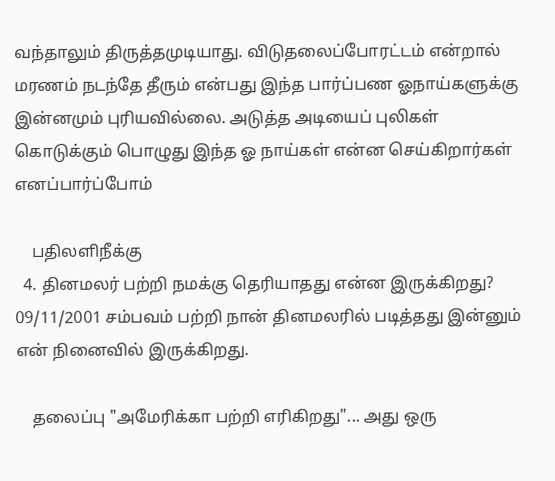வந்தாலும் திருத்தமுடியாது. விடுதலைப்போரட்டம் என்றால் மரணம் நடந்தே தீரும் என்பது இந்த பார்ப்பண ஓநாய்களுக்கு இன்னமும் புரியவில்லை. அடுத்த அடியைப் புலிகள் கொடுக்கும் பொழுது இந்த ஓ நாய்கள் என்ன செய்கிறார்கள் எனப்பார்ப்போம்

    பதிலளிநீக்கு
  4. தினமலர் பற்றி நமக்கு தெரியாதது என்ன இருக்கிறது? 09/11/2001 சம்பவம் பற்றி நான் தினமலரில் படித்தது இன்னும் என் நினைவில் இருக்கிறது.

    தலைப்பு "அமேரிக்கா பற்றி எரிகிறது"... அது ஒரு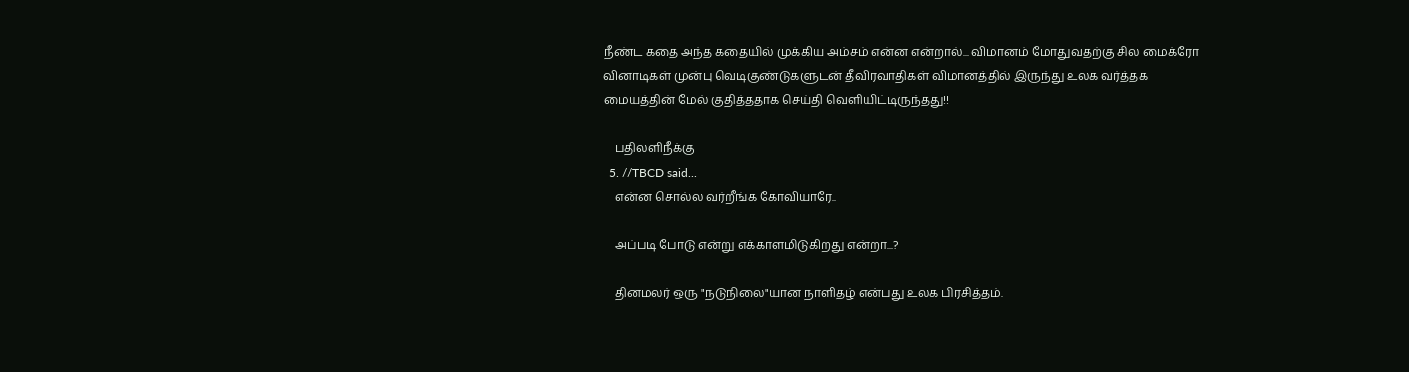நீண்ட கதை அந்த கதையில் முக்கிய அம்சம் என்ன என்றால்... விமானம் மோதுவதற்கு சில மைக்ரோ வினாடிகள் முன்பு வெடிகுண்டுகளுடன் தீவிரவாதிகள் விமானத்தில் இருந்து உலக வர்த்தக மையத்தின் மேல் குதித்ததாக செய்தி வெளியிட்டிருந்தது!!

    பதிலளிநீக்கு
  5. //TBCD said...
    என்ன சொல்ல வர்றீங்க கோவியாரே..

    அப்படி போடு என்று எக்காளமிடுகிறது என்றா...?

    தினமலர் ஒரு "நடுநிலை"யான நாளிதழ் என்பது உலக பிரசித்தம்.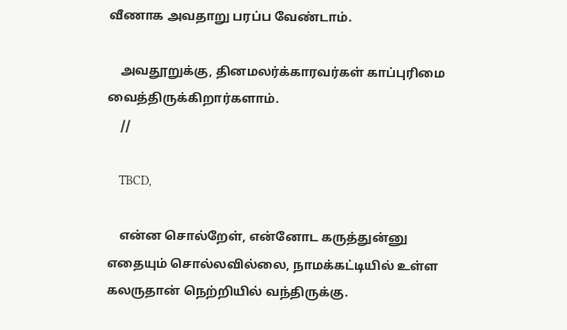வீணாக அவதாறு பரப்ப வேண்டாம்.

    அவதூறுக்கு, தினமலர்க்காரவர்கள் காப்புரிமை வைத்திருக்கிறார்களாம்.
    //

    TBCD,

    என்ன சொல்றேள், என்னோட கருத்துன்னு எதையும் சொல்லவில்லை, நாமக்கட்டியில் உள்ள கலருதான் நெற்றியில் வந்திருக்கு.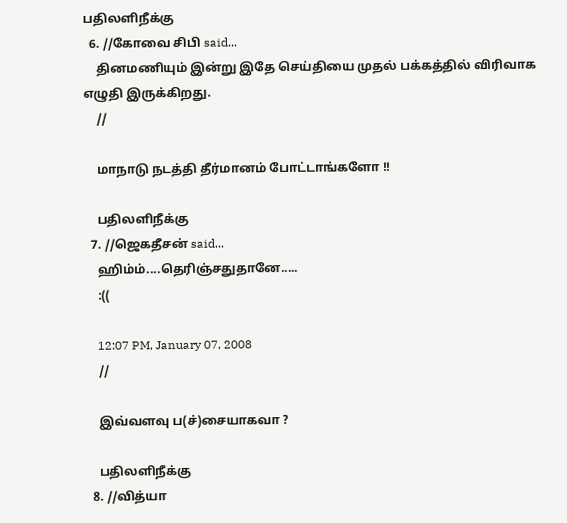பதிலளிநீக்கு
  6. //கோவை சிபி said...
    தினமணியும் இன்று இதே செய்தியை முதல் பக்கத்தில் விரிவாக எழுதி இருக்கிறது.
    //

    மாநாடு நடத்தி தீர்மானம் போட்டாங்களோ !!

    பதிலளிநீக்கு
  7. //ஜெகதீசன் said...
    ஹிம்ம்....தெரிஞ்சதுதானே.....
    :((

    12:07 PM, January 07, 2008
    //

    இவ்வளவு ப(ச்)சையாகவா ?

    பதிலளிநீக்கு
  8. //வித்யா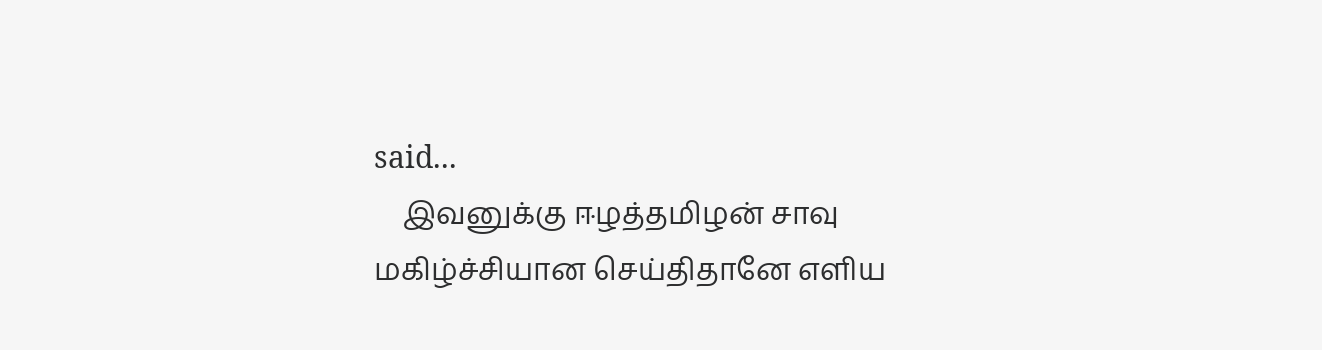said...
    இவனுக்கு ஈழத்தமிழன் சாவு மகிழ்ச்சியான செய்திதானே எளிய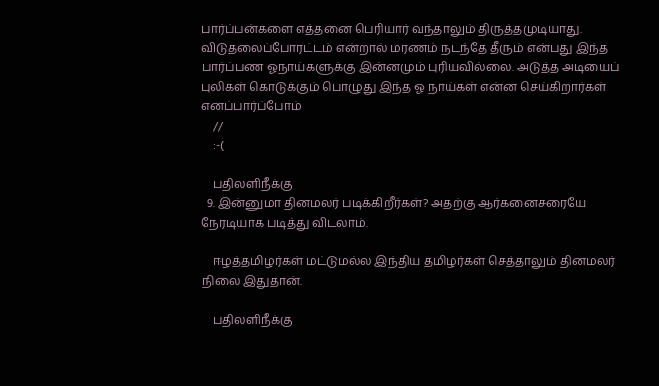பார்ப்பன்களை எத்தனை பெரியார் வந்தாலும் திருத்தமுடியாது. விடுதலைப்போரட்டம் என்றால் மரணம் நடந்தே தீரும் என்பது இந்த பார்ப்பண ஓநாய்களுக்கு இன்னமும் புரியவில்லை. அடுத்த அடியைப் புலிகள் கொடுக்கும் பொழுது இந்த ஓ நாய்கள் என்ன செய்கிறார்கள் எனப்பார்ப்போம்
    //
    :-(

    பதிலளிநீக்கு
  9. இன்னுமா தினமலர் படிக்கிறீர்கள்? அதற்கு ஆர்கனைசரையே நேரடியாக படித்து விடலாம்.

    ஈழத்தமிழர்கள் மட்டுமல்ல இந்திய தமிழர்கள் செத்தாலும் தினமலர் நிலை இதுதான்.

    பதிலளிநீக்கு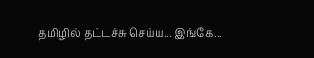தமிழில் தட்டச்சு செய்ய... இங்கே...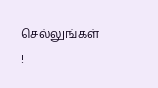செல்லுங்கள் !